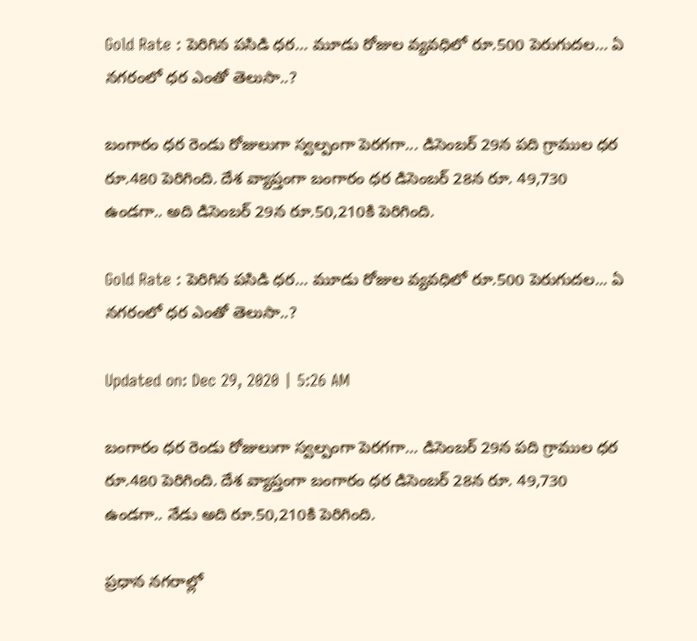Gold Rate : పెరిగిన పసిడి ధర… మూడు రోజుల వ్యవధిలో రూ.500 పెరుగుదల… ఏ నగరంలో ధర ఎంతో తెలుసా..?

బంగారం ధర రెండు రోజులుగా స్వల్పంగా పెరగగా... డిసెంబర్ 29న పది గ్రాముల ధర రూ.480 పెరిగింది. దేశ వ్యాప్తంగా బంగారం ధర డిసెంబర్ 28న రూ. 49,730 ఉండగా.. అది డిసెంబర్ 29న రూ.50,210కి పెరిగింది.

Gold Rate : పెరిగిన పసిడి ధర… మూడు రోజుల వ్యవధిలో రూ.500 పెరుగుదల... ఏ నగరంలో ధర ఎంతో తెలుసా..?

Updated on: Dec 29, 2020 | 5:26 AM

బంగారం ధర రెండు రోజులుగా స్వల్పంగా పెరగగా… డిసెంబర్ 29న పది గ్రాముల ధర రూ.480 పెరిగింది. దేశ వ్యాప్తంగా బంగారం ధర డిసెంబర్ 28న రూ. 49,730 ఉండగా.. నేడు అది రూ.50,210కి పెరిగింది.

ప్రధాన నగరాల్లో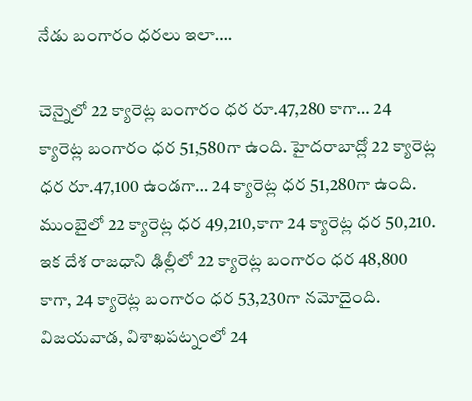నేడు బంగారం ధరలు ఇలా….

చెన్నైలో 22 క్యారెట్ల బంగారం ధర రూ.47,280 కాగా… 24 క్యారెట్ల బంగారం ధర 51,580గా ఉంది. హైదరాబాద్లో 22 క్యారెట్ల ధర రూ.47,100 ఉండగా… 24 క్యారెట్ల ధర 51,280గా ఉంది. ముంబైలో 22 క్యారెట్ల ధర 49,210,కాగా 24 క్యారెట్ల ధర 50,210. ఇక దేశ రాజధాని ఢిల్లీలో 22 క్యారెట్ల బంగారం ధర 48,800 కాగా, 24 క్యారెట్ల బంగారం ధర 53,230గా నమోదైంది. విజయవాడ, విశాఖపట్నంలో 24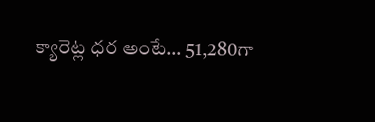క్యారెట్ల ధర అంటే… 51,280గా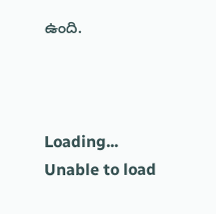ఉంది.



Loading...
Unable to load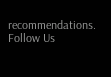recommendations.
Follow Us